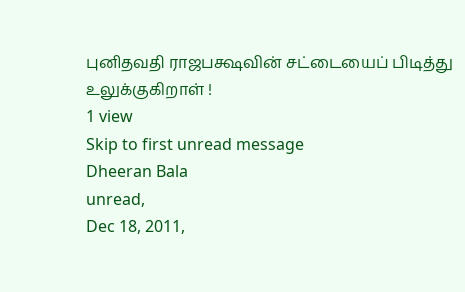புனிதவதி ராஜபக்ஷவின் சட்டையைப் பிடித்து உலுக்குகிறாள் !
1 view
Skip to first unread message
Dheeran Bala
unread,
Dec 18, 2011,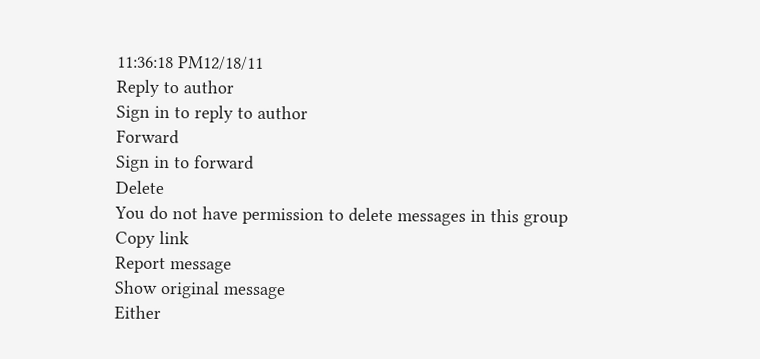11:36:18 PM12/18/11
Reply to author
Sign in to reply to author
Forward
Sign in to forward
Delete
You do not have permission to delete messages in this group
Copy link
Report message
Show original message
Either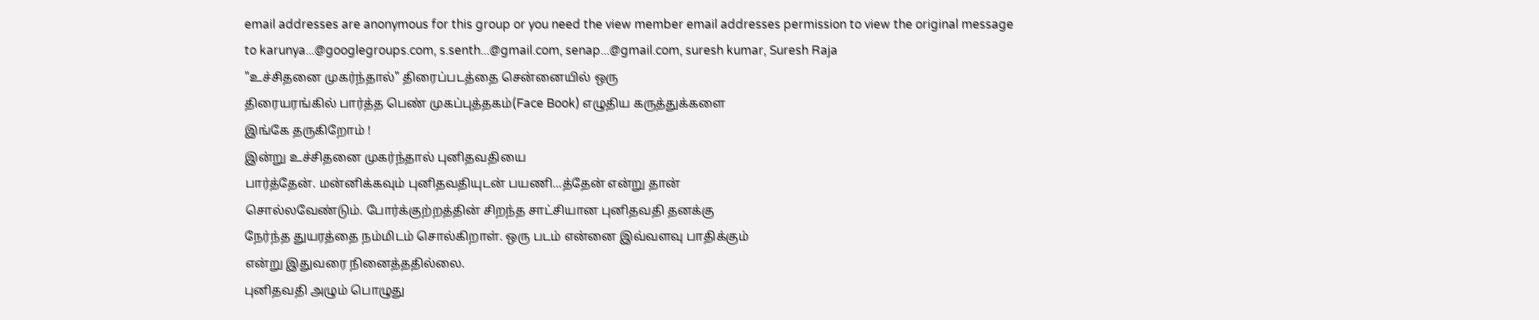email addresses are anonymous for this group or you need the view member email addresses permission to view the original message
to karunya...@googlegroups.com, s.senth...@gmail.com, senap...@gmail.com, suresh kumar, Suresh Raja
"உச்சிதனை முகர்ந்தால்" திரைப்படத்தை சென்னையில் ஒரு
திரையரங்கில் பார்த்த பெண் முகப்புத்தகம்(Face Book) எழுதிய கருத்துக்களை
இங்கே தருகிறோம் !
இன்று உச்சிதனை முகர்ந்தால் புனிதவதியை
பார்த்தேன். மன்னிக்கவும் புனிதவதியுடன் பயணி...த்தேன் என்று தான்
சொல்லவேண்டும். போர்க்குற்றத்தின் சிறந்த சாட்சியான புனிதவதி தனக்கு
நேர்ந்த துயரத்தை நம்மிடம் சொல்கிறாள். ஒரு படம் என்னை இவ்வளவு பாதிக்கும்
என்று இதுவரை நினைத்ததில்லை.
புனிதவதி அழும் பொழுது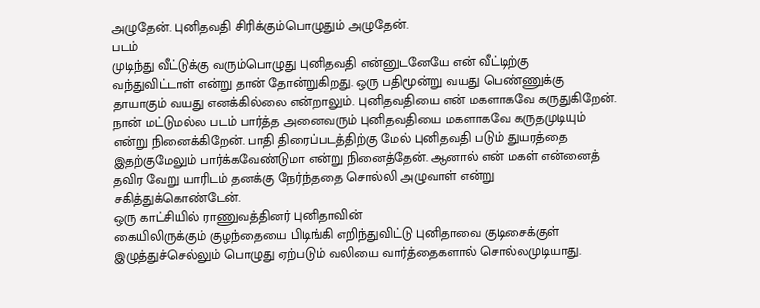அழுதேன். புனிதவதி சிரிக்கும்பொழுதும் அழுதேன்.
படம்
முடிந்து வீட்டுக்கு வரும்பொழுது புனிதவதி என்னுடனேயே என் வீட்டிற்கு
வந்துவிட்டாள் என்று தான் தோன்றுகிறது. ஒரு பதிமூன்று வயது பெண்ணுக்கு
தாயாகும் வயது எனக்கில்லை என்றாலும். புனிதவதியை என் மகளாகவே கருதுகிறேன்.
நான் மட்டுமல்ல படம் பார்த்த அனைவரும் புனிதவதியை மகளாகவே கருதமுடியும்
என்று நினைக்கிறேன். பாதி திரைப்படத்திற்கு மேல் புனிதவதி படும் துயரத்தை
இதற்குமேலும் பார்க்கவேண்டுமா என்று நினைத்தேன். ஆனால் என் மகள் என்னைத்
தவிர வேறு யாரிடம் தனக்கு நேர்ந்ததை சொல்லி அழுவாள் என்று
சகித்துக்கொண்டேன்.
ஒரு காட்சியில் ராணுவத்தினர் புனிதாவின்
கையிலிருக்கும் குழந்தையை பிடிங்கி எறிந்துவிட்டு புனிதாவை குடிசைக்குள்
இழுத்துச்செல்லும் பொழுது ஏற்படும் வலியை வார்த்தைகளால் சொல்லமுடியாது.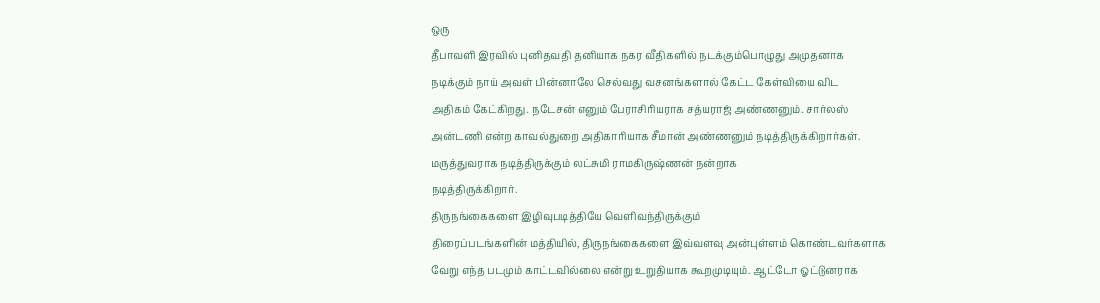ஒரு
தீபாவளி இரவில் புனிதவதி தனியாக நகர வீதிகளில் நடக்கும்பொழுது அமுதனாக
நடிக்கும் நாய் அவள் பின்னாலே செல்வது வசனங்களால் கேட்ட கேள்வியை விட
அதிகம் கேட்கிறது. நடேசன் எனும் பேராசிரியராக சத்யராஜ் அண்ணனும். சார்லஸ்
அன்டணி என்ற காவல்துறை அதிகாரியாக சீமான் அண்ணனும் நடித்திருக்கிறார்கள்.
மருத்துவராக நடித்திருக்கும் லட்சுமி ராமகிருஷ்ணன் நன்றாக
நடித்திருக்கிறார்.
திருநங்கைகளை இழிவுபடித்தியே வெளிவந்திருக்கும்
திரைப்படங்களின் மத்தியில், திருநங்கைகளை இவ்வளவு அன்புள்ளம் கொண்டவர்களாக
வேறு எந்த படமும் காட்டவில்லை என்று உறுதியாக கூறமுடியும். ஆட்டோ ஓட்டுனராக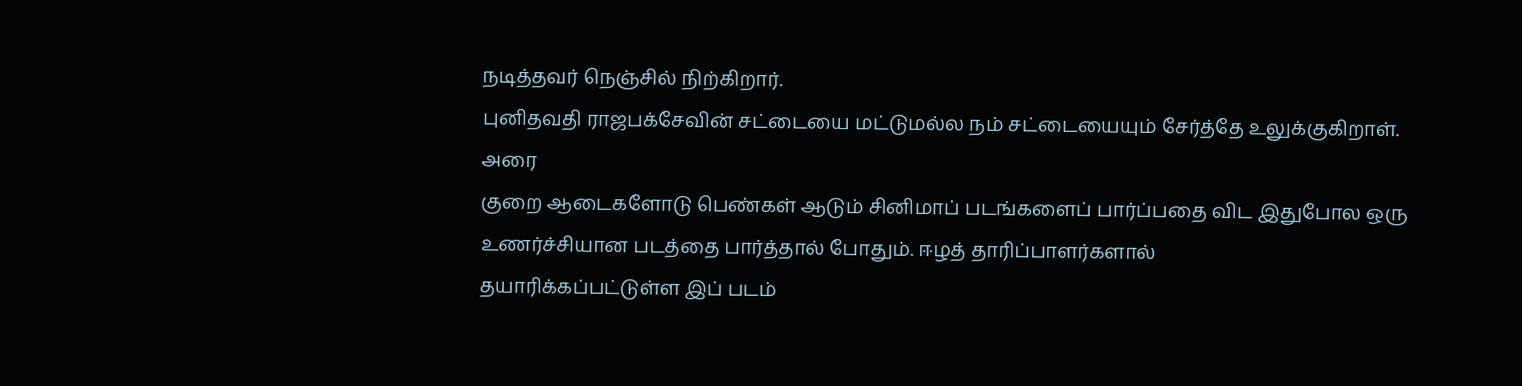நடித்தவர் நெஞ்சில் நிற்கிறார்.
புனிதவதி ராஜபக்சேவின் சட்டையை மட்டுமல்ல நம் சட்டையையும் சேர்த்தே உலுக்குகிறாள்.
அரை
குறை ஆடைகளோடு பெண்கள் ஆடும் சினிமாப் படங்களைப் பார்ப்பதை விட இதுபோல ஒரு
உணர்ச்சியான படத்தை பார்த்தால் போதும். ஈழத் தாரிப்பாளர்களால்
தயாரிக்கப்பட்டுள்ள இப் படம்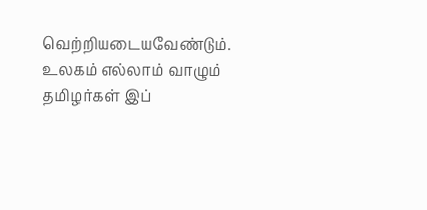வெற்றியடையவேண்டும். உலகம் எல்லாம் வாழும்
தமிழர்கள் இப்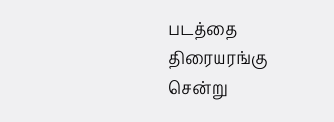படத்தை திரையரங்கு சென்று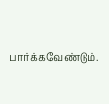பார்க்கவேண்டும்.